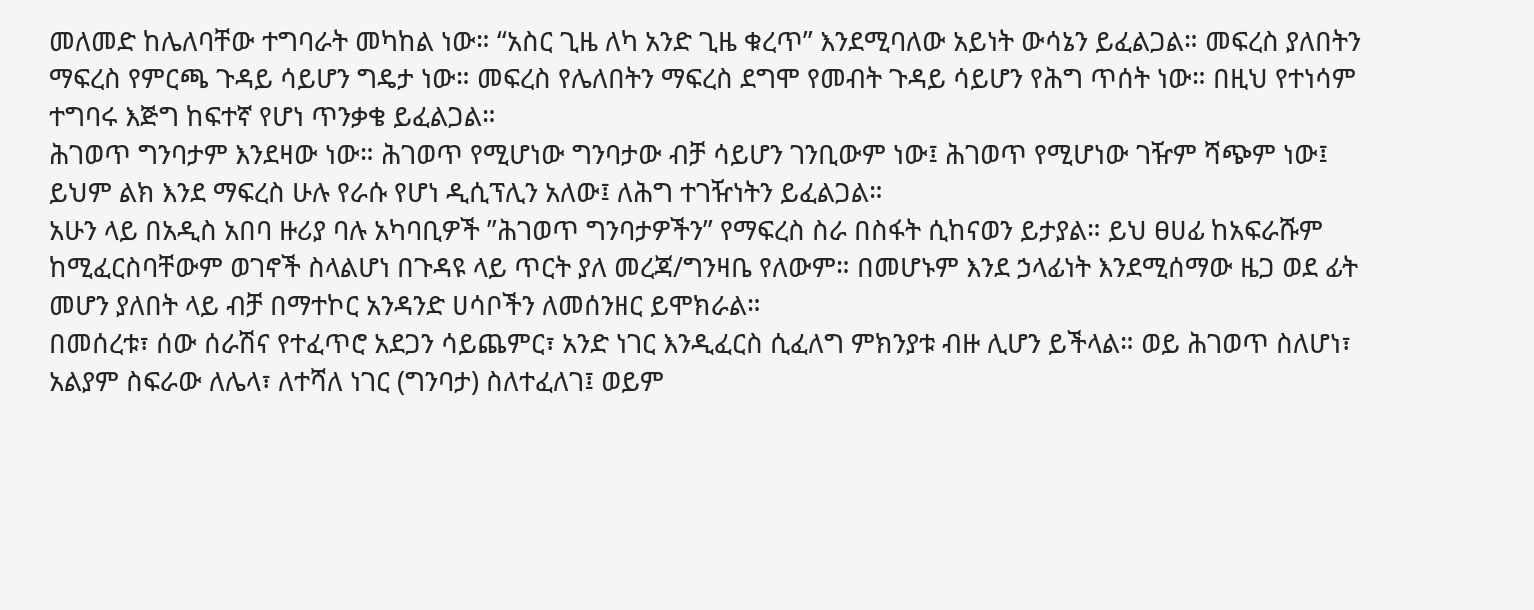መለመድ ከሌለባቸው ተግባራት መካከል ነው። “አስር ጊዜ ለካ አንድ ጊዜ ቁረጥ” እንደሚባለው አይነት ውሳኔን ይፈልጋል። መፍረስ ያለበትን ማፍረስ የምርጫ ጉዳይ ሳይሆን ግዴታ ነው። መፍረስ የሌለበትን ማፍረስ ደግሞ የመብት ጉዳይ ሳይሆን የሕግ ጥሰት ነው። በዚህ የተነሳም ተግባሩ እጅግ ከፍተኛ የሆነ ጥንቃቄ ይፈልጋል።
ሕገወጥ ግንባታም እንደዛው ነው። ሕገወጥ የሚሆነው ግንባታው ብቻ ሳይሆን ገንቢውም ነው፤ ሕገወጥ የሚሆነው ገዥም ሻጭም ነው፤ ይህም ልክ እንደ ማፍረስ ሁሉ የራሱ የሆነ ዲሲፕሊን አለው፤ ለሕግ ተገዥነትን ይፈልጋል።
አሁን ላይ በአዲስ አበባ ዙሪያ ባሉ አካባቢዎች ”ሕገወጥ ግንባታዎችን” የማፍረስ ስራ በስፋት ሲከናወን ይታያል። ይህ ፀሀፊ ከአፍራሹም ከሚፈርስባቸውም ወገኖች ስላልሆነ በጉዳዩ ላይ ጥርት ያለ መረጃ/ግንዛቤ የለውም። በመሆኑም እንደ ኃላፊነት እንደሚሰማው ዜጋ ወደ ፊት መሆን ያለበት ላይ ብቻ በማተኮር አንዳንድ ሀሳቦችን ለመሰንዘር ይሞክራል።
በመሰረቱ፣ ሰው ሰራሽና የተፈጥሮ አደጋን ሳይጨምር፣ አንድ ነገር እንዲፈርስ ሲፈለግ ምክንያቱ ብዙ ሊሆን ይችላል። ወይ ሕገወጥ ስለሆነ፣ አልያም ስፍራው ለሌላ፣ ለተሻለ ነገር (ግንባታ) ስለተፈለገ፤ ወይም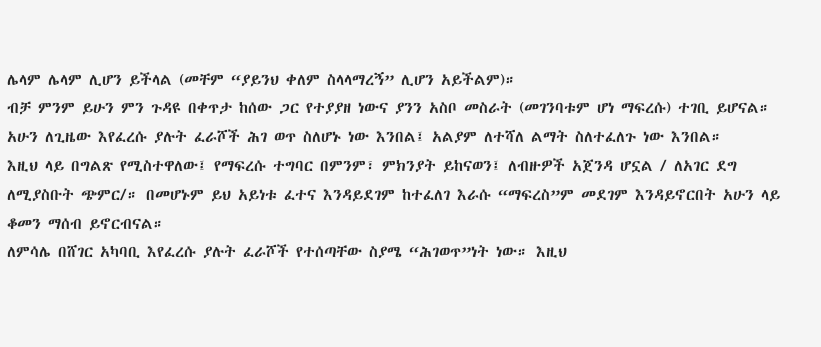ሌላም ሌላም ሊሆን ይችላል (መቸም “ያይንህ ቀለም ስላላማረኝ” ሊሆን አይችልም)።
ብቻ ምንም ይሁን ምን ጉዳዩ በቀጥታ ከሰው ጋር የተያያዘ ነውና ያንን አስቦ መስራት (መገንባቱም ሆነ ማፍረሱ) ተገቢ ይሆናል። አሁን ለጊዜው እየፈረሱ ያሉት ፈራሾች ሕገ ወጥ ስለሆኑ ነው እንበል፤ አልያም ለተሻለ ልማት ስለተፈለጉ ነው እንበል።
እዚህ ላይ በግልጽ የሚስተዋለው፤ የማፍረሱ ተግባር በምንም፣ ምክንያት ይከናወን፤ ለብዙዎች አጀንዳ ሆኗል / ለአገር ደግ ለሚያስቡት ጭምር/። በመሆኑም ይህ አይነቱ ፈተና እንዳይደገም ከተፈለገ እራሱ “ማፍረስ”ም መደገም እንዳይኖርበት አሁን ላይ ቆመን ማሰብ ይኖርብናል።
ለምሳሌ በሸገር አካባቢ እየፈረሱ ያሉት ፈራሾች የተሰጣቸው ስያሜ “ሕገወጥ”ነት ነው። እዚህ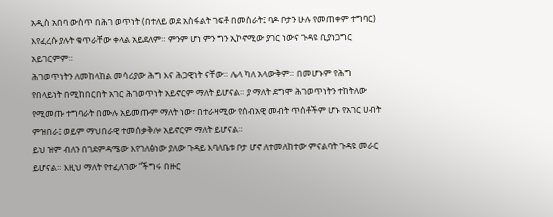አዲስ አበባ ውስጥ በሕገ ወጥነት (በተለይ ወደ አስፋልት ገፍቶ በመስራት፤ ባዶ ቦታን ሁሉ የመጠቀም ተግባር) እየፈረሱ ያሉት ቁጥራቸው ቀላል አይደለም። ምንም ሆነ ምን ግን ኢኮኖሚው ያገር ነውና ጉዳዩ ቢያነጋግር አይገርምም።
ሕገወጥነትን ለመከላከል መሳሪያው ሕግ እና ሕጋዊነት ናቸው። ሌላ ካለ አላውቅም። በመሆኑም የሕግ የበላይነት በሚከበርበት አገር ሕገወጥነት አይኖርም ማለት ይሆናል። ያ ማለት ደግሞ ሕገወጥነትን ተከትለው የሚመጡ ተግባራት በሙሉ አይመጡም ማለት ነው፣ በተራዛሚው የሰብአዊ መብት ጥሰቶችም ሆኑ የአገር ሀብት ምዝበራ፤ ወይም ማህበራዊ ተመሰቃቅሎ አይኖርም ማለት ይሆናል።
ይህ ዝም ብለን በገደምዳሜው እየገለፅነው ያለው ጉዳይ እባለቤቱ ቦታ ሆኖ ለተመለከተው ምናልባት ጉዳዩ መራር ይሆናል። እዚህ ማለት የተፈለገው “ችግሩ በዙር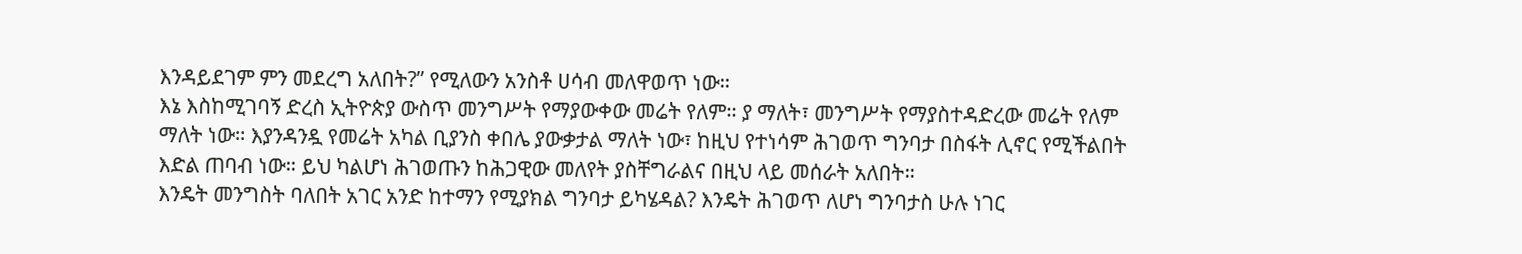እንዳይደገም ምን መደረግ አለበት?” የሚለውን አንስቶ ሀሳብ መለዋወጥ ነው።
እኔ እስከሚገባኝ ድረስ ኢትዮጵያ ውስጥ መንግሥት የማያውቀው መሬት የለም። ያ ማለት፣ መንግሥት የማያስተዳድረው መሬት የለም ማለት ነው። እያንዳንዷ የመሬት አካል ቢያንስ ቀበሌ ያውቃታል ማለት ነው፣ ከዚህ የተነሳም ሕገወጥ ግንባታ በስፋት ሊኖር የሚችልበት እድል ጠባብ ነው። ይህ ካልሆነ ሕገወጡን ከሕጋዊው መለየት ያስቸግራልና በዚህ ላይ መሰራት አለበት።
እንዴት መንግስት ባለበት አገር አንድ ከተማን የሚያክል ግንባታ ይካሄዳል? እንዴት ሕገወጥ ለሆነ ግንባታስ ሁሉ ነገር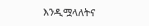እንዲሟላለትና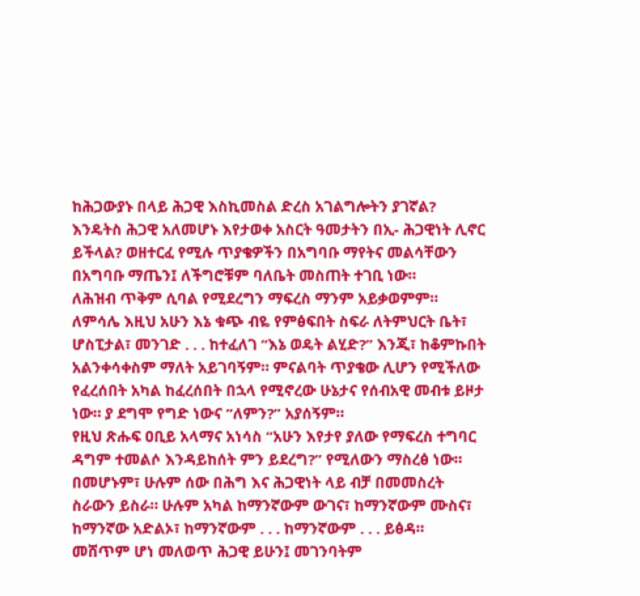ከሕጋውያኑ በላይ ሕጋዊ እስኪመስል ድረስ አገልግሎትን ያገኛል? እንዴትስ ሕጋዊ አለመሆኑ እየታወቀ አስርት ዓመታትን በኢ- ሕጋዊነት ሊኖር ይችላል? ወዘተርፈ የሚሉ ጥያቄዎችን በአግባቡ ማየትና መልሳቸውን በአግባቡ ማጤን፤ ለችግሮቹም ባለቤት መስጠት ተገቢ ነው።
ለሕዝብ ጥቅም ሲባል የሚደረግን ማፍረስ ማንም አይቃወምም። ለምሳሌ እዚህ አሁን እኔ ቁጭ ብዬ የምፅፍበት ስፍራ ለትምህርት ቤት፣ ሆስፒታል፣ መንገድ . . . ከተፈለገ “እኔ ወዴት ልሂድ?” እንጂ፣ ከቆምኩበት አልንቀሳቀስም ማለት አይገባኝም። ምናልባት ጥያቄው ሊሆን የሚችለው የፈረሰበት አካል ከፈረሰበት በኋላ የሚኖረው ሁኔታና የሰብአዊ መብቱ ይዞታ ነው። ያ ደግሞ የግድ ነውና “ለምን?” አያሰኝም።
የዚህ ጽሑፍ ዐቢይ አላማና አነሳስ “አሁን እየታየ ያለው የማፍረስ ተግባር ዳግም ተመልሶ እንዳይከሰት ምን ይደረግ?” የሚለውን ማስረፅ ነው። በመሆኑም፣ ሁሉም ሰው በሕግ እና ሕጋዊነት ላይ ብቻ በመመስረት ስራውን ይስራ። ሁሉም አካል ከማንኛውም ውገና፣ ከማንኛውም ሙስና፣ ከማንኛው አድልኦ፣ ከማንኛውም . . . ከማንኛውም . . . ይፅዳ።
መሸጥም ሆነ መለወጥ ሕጋዊ ይሁን፤ መገንባትም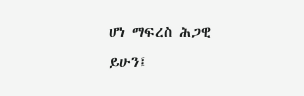ሆነ ማፍረስ ሕጋዊ ይሁን፤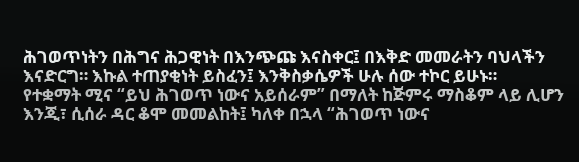ሕገወጥነትን በሕግና ሕጋዊነት በእንጭጩ እናስቀር፤ በእቅድ መመራትን ባህላችን እናድርግ። እኩል ተጠያቂነት ይስፈን፤ እንቅስቃሴዎች ሁሉ ሰው ተኮር ይሁኑ።
የተቋማት ሚና “ይህ ሕገወጥ ነውና አይሰራም” በማለት ከጅምሩ ማስቆም ላይ ሊሆን እንጂ፣ ሲሰራ ዳር ቆሞ መመልከት፤ ካለቀ በኋላ “ሕገወጥ ነውና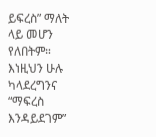ይፍረስ” ማለት ላይ መሆን የለበትም። እነዚህን ሁሉ ካላደረግንና “ማፍረስ እንዳይደገም”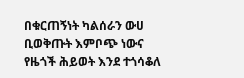በቁርጠኝነት ካልሰራን ውሀ ቢወቅጡት እምቦጭ ነውና የዜጎች ሕይወት እንደ ተጎሳቆለ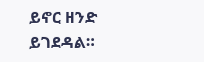ይኖር ዘንድ ይገደዳል።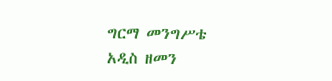ግርማ መንግሥቴ
አዲስ ዘመን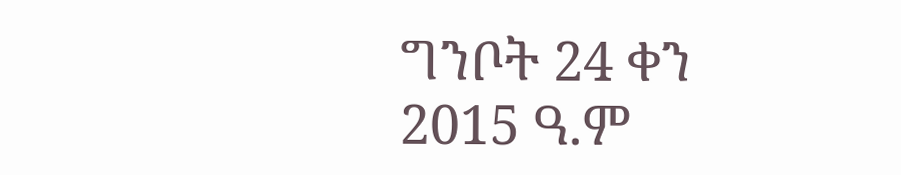ግንቦት 24 ቀን 2015 ዓ.ም